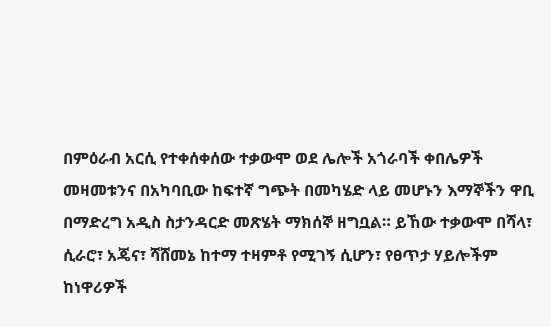በምዕራብ አርሲ የተቀሰቀሰው ተቃውሞ ወደ ሌሎች አጎራባች ቀበሌዎች መዛመቱንና በአካባቢው ከፍተኛ ግጭት በመካሄድ ላይ መሆኑን እማኞችን ዋቢ በማድረግ አዲስ ስታንዳርድ መጽሄት ማክሰኞ ዘግቧል። ይኸው ተቃውሞ በሻላ፣ ሲራሮ፣ አጄና፣ ሻሸመኔ ከተማ ተዛምቶ የሚገኝ ሲሆን፣ የፀጥታ ሃይሎችም ከነዋሪዎች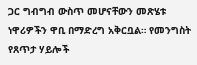ጋር ግብግብ ውስጥ መሆናቸውን መጽሄቱ ነዋሪዎችን ዋቢ በማድረግ አቅርቧል። የመንግስት የጸጥታ ሃይሎች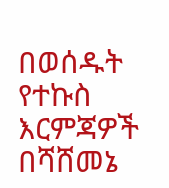በወሰዱት የተኩስ እርምጃዎች በሻሸመኔ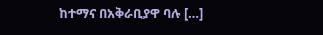ከተማና በአቅራቢያዋ ባሉ […]